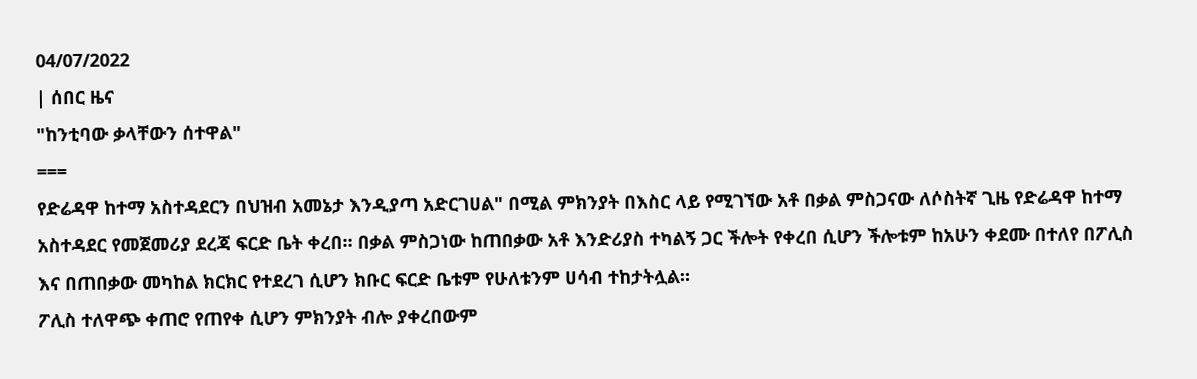04/07/2022
| ሰበር ዜና
"ከንቲባው ቃላቸውን ሰተዋል"
===
የድሬዳዋ ከተማ አስተዳደርን በህዝብ አመኔታ እንዲያጣ አድርገሀል" በሚል ምክንያት በእስር ላይ የሚገኘው አቶ በቃል ምስጋናው ለሶስትኛ ጊዜ የድሬዳዋ ከተማ አስተዳደር የመጀመሪያ ደረጃ ፍርድ ቤት ቀረበ። በቃል ምስጋነው ከጠበቃው አቶ እንድሪያስ ተካልኝ ጋር ችሎት የቀረበ ሲሆን ችሎቱም ከአሁን ቀደሙ በተለየ በፖሊስ እና በጠበቃው መካከል ክርክር የተደረገ ሲሆን ክቡር ፍርድ ቤቱም የሁለቱንም ሀሳብ ተከታትሏል።
ፖሊስ ተለዋጭ ቀጠሮ የጠየቀ ሲሆን ምክንያት ብሎ ያቀረበውም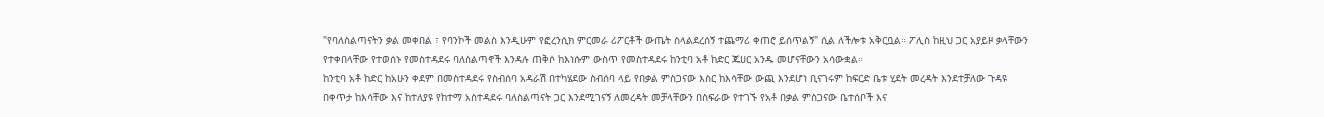"የባለስልጣናትን ቃል መቀበል ፣ የባንኮች መልስ እንዲሁም የፎረንሲክ ምርመራ ሪፖርቶች ውጤት ስላልደረሰኝ ተጨማሪ ቀጠሮ ይሰጥልኝ" ሲል ለችሎቱ አቅርቧል። ፖሊስ ከዚህ ጋር አያይዞ ቃላቸውን የተቀበላቸው የተወሰኑ የመስተዳደሩ ባለስልጣኖች እንዳሉ ጠቅሶ ከእነሱም ውስጥ የመስተዳደሩ ከንቲባ አቶ ከድር ጁሀር አንዱ መሆናቸውን አሳውቋል።
ከንቲባ አቶ ከድር ከአሁን ቀደም በመስተዳደሩ የስብሰባ አዳራሽ በተካሄደው ስብሰባ ላይ የበቃል ምስጋናው እስር ከእሳቸው ውጪ እንደሆነ ቢናገሩም ከፍርድ ቤቱ ሂደት መረዳት እንደተቻለው ጉዳዩ በቀጥታ ከእሳቸው እና ከተለያዩ የከተማ አስተዳደሩ ባለስልጣናት ጋር እንደሚገናኝ ለመረዳት መቻላቸውን በስፍራው የተገኙ የአቶ በቃል ምስጋናው ቤተሰቦች እና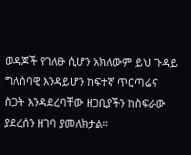ወዳጆች የገለፁ ሲሆን አክለውም ይህ ጉዳይ ግለሰባዊ እንዳይሆን ከፍተኛ ጥርጣሬና ስጋት እንዳደረባቸው ዘጋቢያችን ከስፍራው ያደረሰን ዘገባ ያመለክታል።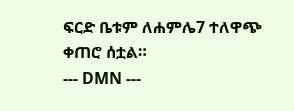ፍርድ ቤቱም ለሐምሌ7 ተለዋጭ ቀጠሮ ሰቷል።
--- DMN ---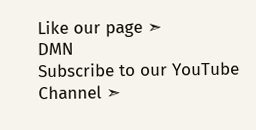Like our page ➣
DMN
Subscribe to our YouTube Channel ➣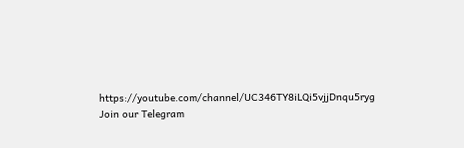https://youtube.com/channel/UC346TY8iLQi5vjjDnqu5ryg
Join our Telegram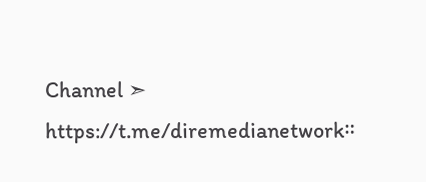Channel ➣
https://t.me/diremedianetwork።